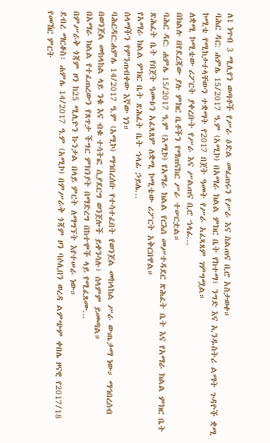ለ1 ነጥብ 3 ሚሊየን ወጣቶች የሥራ ዕድል መፈጠሩን የሥራ እና ስልጠና ቢሮ አስታወቀ።
ባሕር ዳር: ሐምሌ 15/2017 ዓ.ም (አሚኮ) በአማራ ክልል ምክር ቤት የከተማ፣ ንግድ እና ኢንዱስትሪ ልማት ጉዳዮች ቋሚ ኮሚቴ የሚከታተላቸውን ተቋማት የ2017 በጀት ዓመት የሥራ አፈጻጸም ገምግሟል።
ለቋሚ ኮሚቴው ሪፖርት ያቀረቡት የሥራ እና ሥልጠና ቢሮ ኀላፊ...
በክልሉ በየደረጃው ያሉ ምክር ቤቶችን የማጠናከር ሥራ ተሠርቷል።
ባሕር ዳር: ሐምሌ 15/2017 ዓ.ም (አሚኮ) የአማራ ክልል የርእሰ መሥተዳደር ጽሕፈት ቤት እና የአማራ ክልል ምክር ቤት ጽሕፈት ቤት የበጀት ዓመቱን አፈጻጸም ለቋሚ ኮሚቴው ሪፖርት አቅርበዋል።
የአማራ ክልል ምክር ቤት ጽሕፈት ቤት ኀላፊ ኃይሌ...
ሰላማችን የምንጠብቀው እኛው ነን።
ባሕርዳር:ሐምሌ 14/2017 ዓ.ም (አሚኮ) ማኅበረሰቡ የተሳተፈበት የወንጀል መከላከል ሥራ ውጤታማ ነው። ማኅበረሰብ በወንጀል መከላከል ላይ ንቁ እና ብቁ ተሳትፎ ሲያደርግ ወንጀሎች ይቀንሳሉ፣ ሰላምም ይመጣል።
በአማራ ክልል የተፈጠረውን የጸጥታ ችግር ምክንያት በማድረግ በከተሞች ላይ የሚፈጸሙ...
በምሥራቅ ጎጃም ዞን ከ25 ሚሊዮን ኩንታል በላይ ምርት ለማግኘት እየተሠራ ነው።
ደብረ ማርቆስ፡ ሐምሌ 14/2017 ዓ.ም (አሚኮ) በምሥራቅ ጎጃም ዞን ባሶሊበን ወረዳ ልምጭም ቀበሌ ዞናዊ የ2017/18 የመኸር ምርት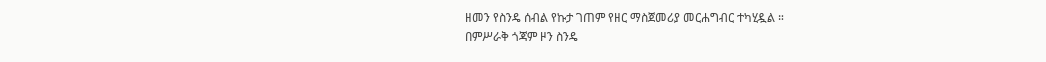ዘመን የስንዴ ሰብል የኩታ ገጠም የዘር ማስጀመሪያ መርሐግብር ተካሂዷል ።
በምሥራቅ ጎጃም ዞን ስንዴ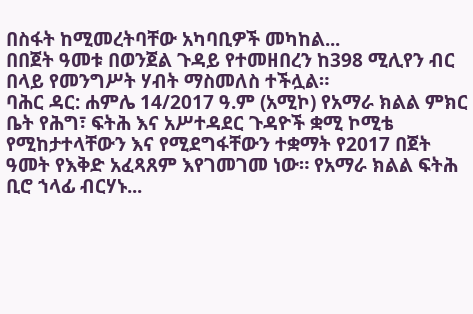በስፋት ከሚመረትባቸው አካባቢዎች መካከል...
በበጀት ዓመቱ በወንጀል ጉዳይ የተመዘበረን ከ398 ሚሊየን ብር በላይ የመንግሥት ሃብት ማስመለስ ተችሏል።
ባሕር ዳር: ሐምሌ 14/2017 ዓ.ም (አሚኮ) የአማራ ክልል ምክር ቤት የሕግ፣ ፍትሕ እና አሥተዳደር ጉዳዮች ቋሚ ኮሚቴ የሚከታተላቸውን እና የሚደግፋቸውን ተቋማት የ2017 በጀት ዓመት የእቅድ አፈጻጸም እየገመገመ ነው። የአማራ ክልል ፍትሕ ቢሮ ኀላፊ ብርሃኑ...